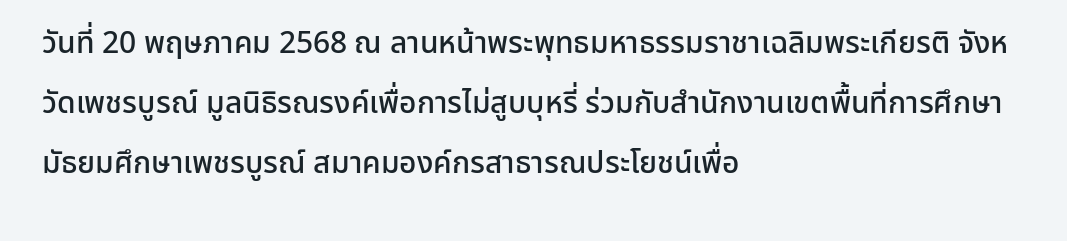วันที่ 20 พฤษภาคม 2568 ณ ลานหน้าพระพุทธมหาธรรมราชาเฉลิมพระเกียรติ จังหวัดเพชรบูรณ์ มูลนิธิรณรงค์เพื่อการไม่สูบบุหรี่ ร่วมกับสำนักงานเขตพื้นที่การศึกษามัธยมศึกษาเพชรบูรณ์ สมาคมองค์กรสาธารณประโยชน์เพื่อ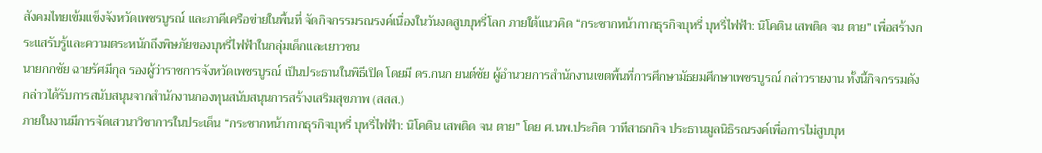สังคมไทยเข้มแข็งจังหวัดเพชรบูรณ์ และภาคีเครือข่ายในพื้นที่ จัดกิจกรรมรณรงค์เนื่องในวันงดสูบบุหรี่โลก ภายใต้แนวคิด “กระชากหน้ากากธุรกิจบุหรี่ บุหรี่ไฟฟ้า: นิโคติน เสพติด จน ตาย” เพื่อสร้างกระแสรับรู้และความตระหนักถึงพิษภัยของบุหรี่ไฟฟ้าในกลุ่มเด็กและเยาวชน
นายกกชัย ฉายรัศมีกุล รองผู้ว่าราชการจังหวัดเพชรบูรณ์ เป็นประธานในพิธีเปิด โดยมี ดร.กนก ยนต์ชัย ผู้อำนวยการสำนักงานเขตพื้นที่การศึกษามัธยมศึกษาเพชรบูรณ์ กล่าวรายงาน ทั้งนี้กิจกรรมดังกล่าวได้รับการสนับสนุนจากสำนักงานกองทุนสนับสนุนการสร้างเสริมสุขภาพ (สสส.)
ภายในงานมีการจัดเสวนาวิชาการในประเด็น “กระชากหน้ากากธุรกิจบุหรี่ บุหรี่ไฟฟ้า: นิโคติน เสพติด จน ตาย” โดย ศ.นพ.ประกิต วาทีสาธกกิจ ประธานมูลนิธิรณรงค์เพื่อการไม่สูบบุห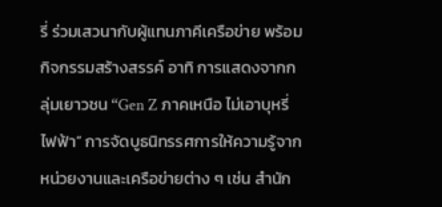รี่ ร่วมเสวนากับผู้แทนภาคีเครือข่าย พร้อมกิจกรรมสร้างสรรค์ อาทิ การแสดงจากกลุ่มเยาวชน “Gen Z ภาคเหนือ ไม่เอาบุหรี่ไฟฟ้า” การจัดบูธนิทรรศการให้ความรู้จากหน่วยงานและเครือข่ายต่าง ๆ เช่น สำนัก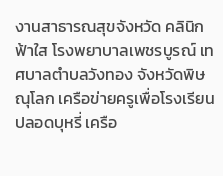งานสาธารณสุขจังหวัด คลินิกฟ้าใส โรงพยาบาลเพชรบูรณ์ เทศบาลตำบลวังทอง จังหวัดพิษณุโลก เครือข่ายครูเพื่อโรงเรียนปลอดบุหรี่ เครือ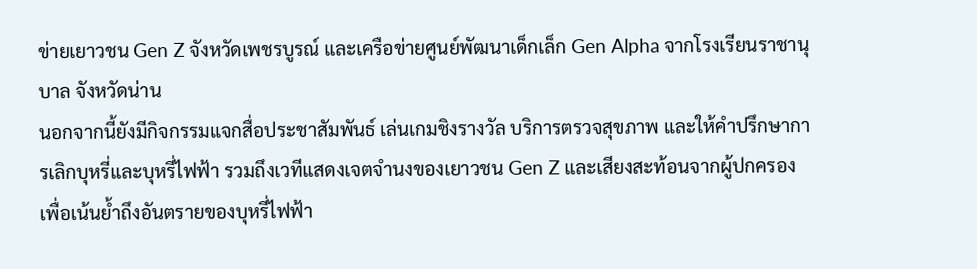ข่ายเยาวชน Gen Z จังหวัดเพชรบูรณ์ และเครือข่ายศูนย์พัฒนาเด็กเล็ก Gen Alpha จากโรงเรียนราชานุบาล จังหวัดน่าน
นอกจากนี้ยังมีกิจกรรมแจกสื่อประชาสัมพันธ์ เล่นเกมชิงรางวัล บริการตรวจสุขภาพ และให้คำปรึกษาการเลิกบุหรี่และบุหรี่ไฟฟ้า รวมถึงเวทีแสดงเจตจำนงของเยาวชน Gen Z และเสียงสะท้อนจากผู้ปกครอง เพื่อเน้นย้ำถึงอันตรายของบุหรี่ไฟฟ้า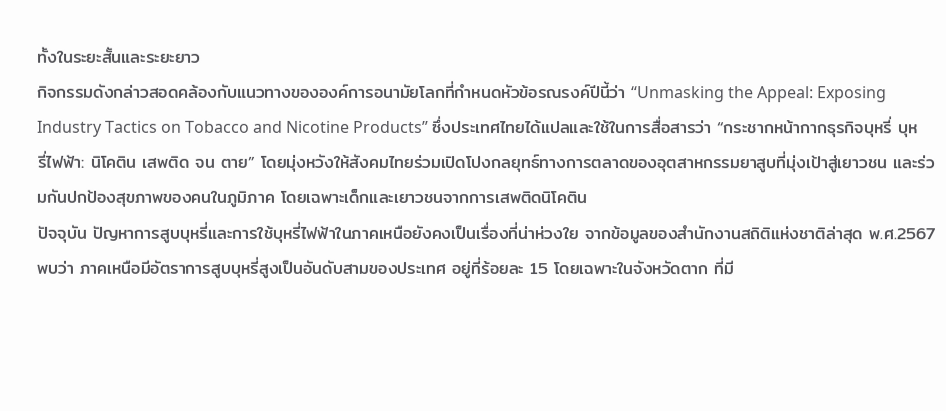ทั้งในระยะสั้นและระยะยาว
กิจกรรมดังกล่าวสอดคล้องกับแนวทางขององค์การอนามัยโลกที่กำหนดหัวข้อรณรงค์ปีนี้ว่า “Unmasking the Appeal: Exposing Industry Tactics on Tobacco and Nicotine Products” ซึ่งประเทศไทยได้แปลและใช้ในการสื่อสารว่า “กระชากหน้ากากธุรกิจบุหรี่ บุหรี่ไฟฟ้า: นิโคติน เสพติด จน ตาย” โดยมุ่งหวังให้สังคมไทยร่วมเปิดโปงกลยุทธ์ทางการตลาดของอุตสาหกรรมยาสูบที่มุ่งเป้าสู่เยาวชน และร่วมกันปกป้องสุขภาพของคนในภูมิภาค โดยเฉพาะเด็กและเยาวชนจากการเสพติดนิโคติน
ปัจจุบัน ปัญหาการสูบบุหรี่และการใช้บุหรี่ไฟฟ้าในภาคเหนือยังคงเป็นเรื่องที่น่าห่วงใย จากข้อมูลของสำนักงานสถิติแห่งชาติล่าสุด พ.ศ.2567 พบว่า ภาคเหนือมีอัตราการสูบบุหรี่สูงเป็นอันดับสามของประเทศ อยู่ที่ร้อยละ 15 โดยเฉพาะในจังหวัดตาก ที่มี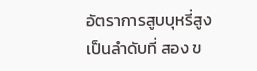อัตราการสูบบุหรี่สูงเป็นลำดับที่ สอง ข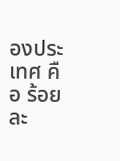องประเทศ คือ ร้อยละ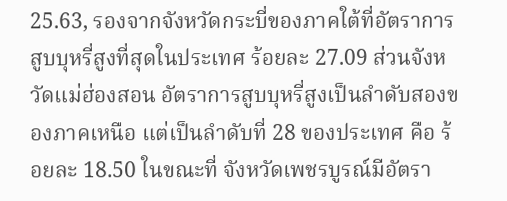25.63, รองจากจังหวัดกระบี่ของภาคใต้ที่อัตราการสูบบุหรี่สูงที่สุดในประเทศ ร้อยละ 27.09 ส่วนจังหวัดแม่ฮ่องสอน อัตราการสูบบุหรี่สูงเป็นลำดับสองของภาคเหนือ แต่เป็นลำดับที่ 28 ของประเทศ คือ ร้อยละ 18.50 ในขณะที่ จังหวัดเพชรบูรณ์มีอัตรา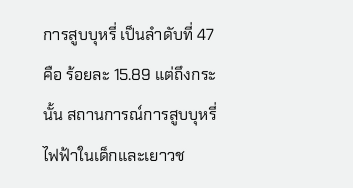การสูบบุหรี่ เป็นลำดับที่ 47 คือ ร้อยละ 15.89 แต่ถึงกระนั้น สถานการณ์การสูบบุหรี่ไฟฟ้าในเด็กและเยาวช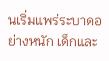นเริ่มแพร่ระบาดอย่างหนัก เด็กและ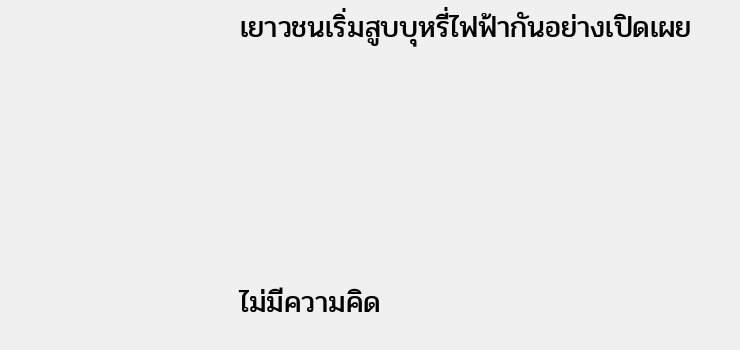เยาวชนเริ่มสูบบุหรี่ไฟฟ้ากันอย่างเปิดเผย




ไม่มีความคิด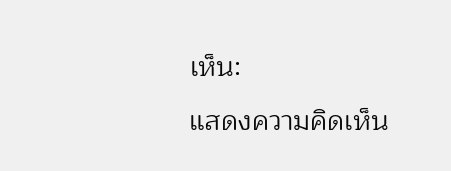เห็น:
แสดงความคิดเห็น